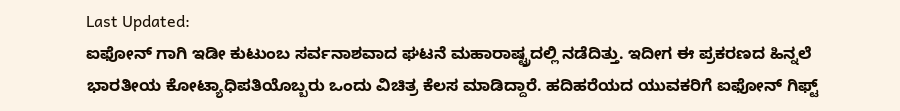Last Updated:
ಐಫೋನ್ ಗಾಗಿ ಇಡೀ ಕುಟುಂಬ ಸರ್ವನಾಶವಾದ ಘಟನೆ ಮಹಾರಾಷ್ಟ್ರದಲ್ಲಿ ನಡೆದಿತ್ತು. ಇದೀಗ ಈ ಪ್ರಕರಣದ ಹಿನ್ನಲೆ ಭಾರತೀಯ ಕೋಟ್ಯಾಧಿಪತಿಯೊಬ್ಬರು ಒಂದು ವಿಚಿತ್ರ ಕೆಲಸ ಮಾಡಿದ್ದಾರೆ. ಹದಿಹರೆಯದ ಯುವಕರಿಗೆ ಐಫೋನ್ ಗಿಫ್ಟ್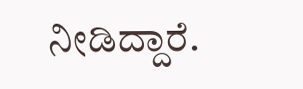ನೀಡಿದ್ದಾರೆ.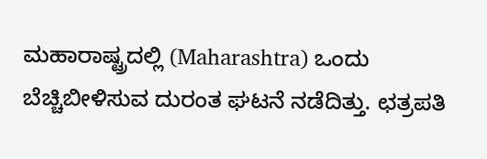ಮಹಾರಾಷ್ಟ್ರದಲ್ಲಿ (Maharashtra) ಒಂದು ಬೆಚ್ಚಿಬೀಳಿಸುವ ದುರಂತ ಘಟನೆ ನಡೆದಿತ್ತು. ಛತ್ರಪತಿ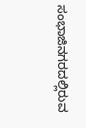ಸಂಭಾಜಿನಗರದಲ್ಲಿರುವ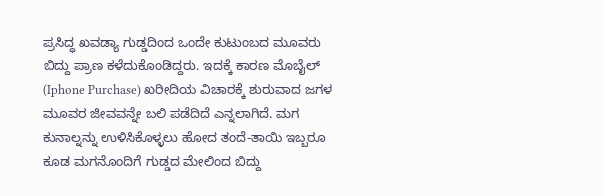ಪ್ರಸಿದ್ಧ ಖವಡ್ಯಾ ಗುಡ್ಡದಿಂದ ಒಂದೇ ಕುಟುಂಬದ ಮೂವರು ಬಿದ್ದು ಪ್ರಾಣ ಕಳೆದುಕೊಂಡಿದ್ದರು. ಇದಕ್ಕೆ ಕಾರಣ ಮೊಬೈಲ್ (Iphone Purchase) ಖರೀದಿಯ ವಿಚಾರಕ್ಕೆ ಶುರುವಾದ ಜಗಳ ಮೂವರ ಜೀವವನ್ನೇ ಬಲಿ ಪಡೆದಿದೆ ಎನ್ನಲಾಗಿದೆ. ಮಗ ಕುನಾಲ್ನನ್ನು ಉಳಿಸಿಕೊಳ್ಳಲು ಹೋದ ತಂದೆ-ತಾಯಿ ಇಬ್ಬರೂ ಕೂಡ ಮಗನೊಂದಿಗೆ ಗುಡ್ಡದ ಮೇಲಿಂದ ಬಿದ್ದು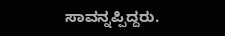ಸಾವನ್ನಪ್ಪಿದ್ದರು.